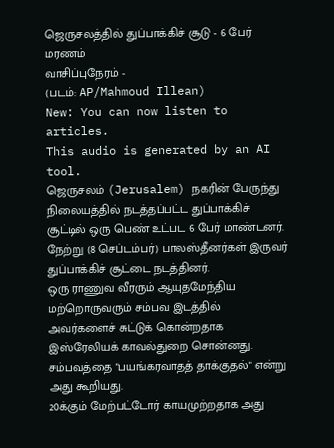ஜெருசலத்தில் துப்பாக்கிச் சூடு - 6 பேர் மரணம்
வாசிப்புநேரம் -
(படம்: AP/Mahmoud Illean)
New: You can now listen to articles.
This audio is generated by an AI tool.
ஜெருசலம் (Jerusalem) நகரின் பேருந்து நிலையத்தில் நடத்தப்பட்ட துப்பாக்கிச் சூட்டில் ஒரு பெண் உட்பட 6 பேர் மாண்டனர்.
நேற்று (8 செப்டம்பர்) பாலஸ்தீனர்கள் இருவர் துப்பாக்கிச் சூட்டை நடத்தினர்.
ஒரு ராணுவ வீரரும் ஆயுதமேந்திய மற்றொருவரும் சம்பவ இடத்தில் அவர்களைச் சுட்டுக் கொன்றதாக இஸ்ரேலியக் காவல்துறை சொன்னது.
சம்பவத்தை "பயங்கரவாதத் தாக்குதல்" என்று அது கூறியது.
20க்கும் மேற்பட்டோர் காயமுற்றதாக அது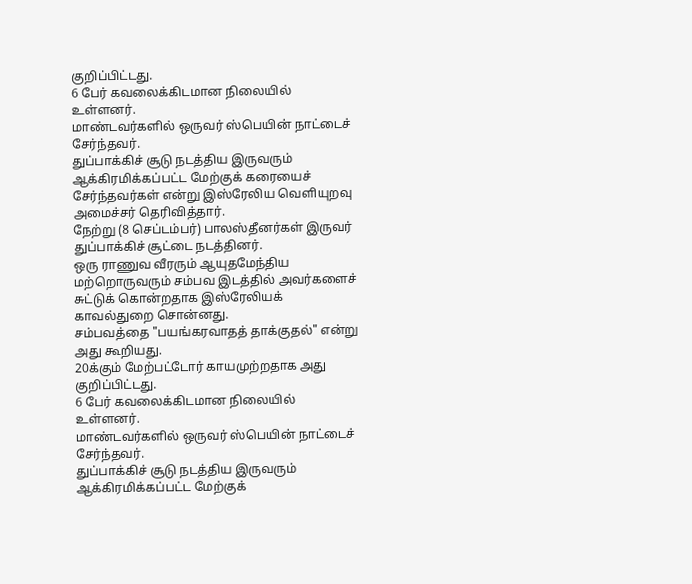குறிப்பிட்டது.
6 பேர் கவலைக்கிடமான நிலையில் உள்ளனர்.
மாண்டவர்களில் ஒருவர் ஸ்பெயின் நாட்டைச் சேர்ந்தவர்.
துப்பாக்கிச் சூடு நடத்திய இருவரும் ஆக்கிரமிக்கப்பட்ட மேற்குக் கரையைச் சேர்ந்தவர்கள் என்று இஸ்ரேலிய வெளியுறவு அமைச்சர் தெரிவித்தார்.
நேற்று (8 செப்டம்பர்) பாலஸ்தீனர்கள் இருவர் துப்பாக்கிச் சூட்டை நடத்தினர்.
ஒரு ராணுவ வீரரும் ஆயுதமேந்திய மற்றொருவரும் சம்பவ இடத்தில் அவர்களைச் சுட்டுக் கொன்றதாக இஸ்ரேலியக் காவல்துறை சொன்னது.
சம்பவத்தை "பயங்கரவாதத் தாக்குதல்" என்று அது கூறியது.
20க்கும் மேற்பட்டோர் காயமுற்றதாக அது குறிப்பிட்டது.
6 பேர் கவலைக்கிடமான நிலையில் உள்ளனர்.
மாண்டவர்களில் ஒருவர் ஸ்பெயின் நாட்டைச் சேர்ந்தவர்.
துப்பாக்கிச் சூடு நடத்திய இருவரும் ஆக்கிரமிக்கப்பட்ட மேற்குக்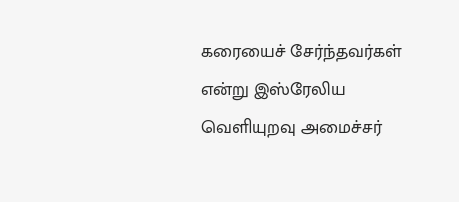கரையைச் சேர்ந்தவர்கள் என்று இஸ்ரேலிய வெளியுறவு அமைச்சர்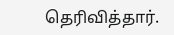தெரிவித்தார்.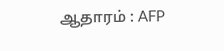ஆதாரம் : AFP